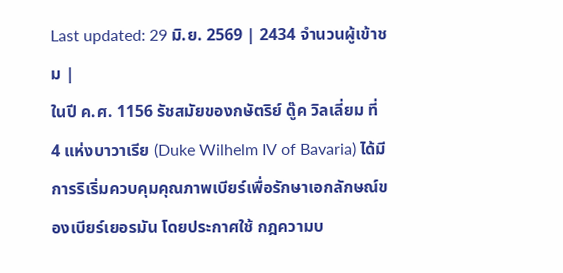Last updated: 29 มิ.ย. 2569 | 2434 จำนวนผู้เข้าชม |
ในปี ค.ศ. 1156 รัชสมัยของกษัตริย์ ดู๊ค วิลเลี่ยม ที่ 4 แห่งบาวาเรีย (Duke Wilhelm IV of Bavaria) ได้มีการริเริ่มควบคุมคุณภาพเบียร์เพื่อรักษาเอกลักษณ์ของเบียร์เยอรมัน โดยประกาศใช้ กฎความบ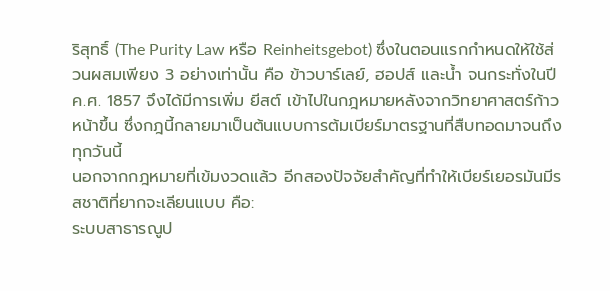ริสุทธิ์ (The Purity Law หรือ Reinheitsgebot) ซึ่งในตอนแรกกำหนดให้ใช้ส่วนผสมเพียง 3 อย่างเท่านั้น คือ ข้าวบาร์เลย์, ฮอปส์ และน้ำ จนกระทั่งในปี ค.ศ. 1857 จึงได้มีการเพิ่ม ยีสต์ เข้าไปในกฎหมายหลังจากวิทยาศาสตร์ก้าวหน้าขึ้น ซึ่งกฎนี้กลายมาเป็นต้นแบบการต้มเบียร์มาตรฐานที่สืบทอดมาจนถึงทุกวันนี้
นอกจากกฎหมายที่เข้มงวดแล้ว อีกสองปัจจัยสำคัญที่ทำให้เบียร์เยอรมันมีรสชาติที่ยากจะเลียนแบบ คือ:
ระบบสาธารณูป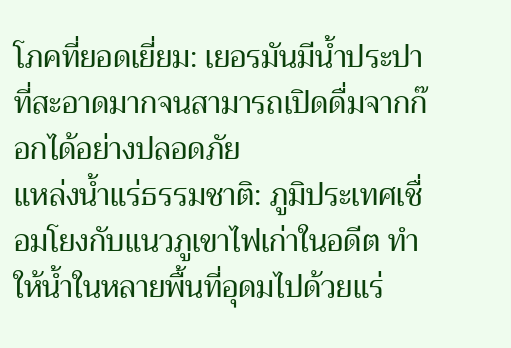โภคที่ยอดเยี่ยม: เยอรมันมีน้ำประปาที่สะอาดมากจนสามารถเปิดดื่มจากก๊อกได้อย่างปลอดภัย
แหล่งน้ำแร่ธรรมชาติ: ภูมิประเทศเชื่อมโยงกับแนวภูเขาไฟเก่าในอดีต ทำให้น้ำในหลายพื้นที่อุดมไปด้วยแร่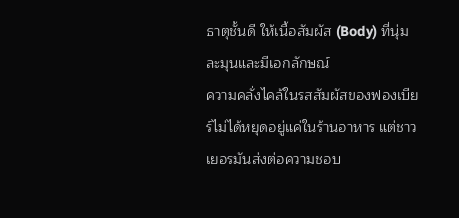ธาตุชั้นดี ให้เนื้อสัมผัส (Body) ที่นุ่มละมุนและมีเอกลักษณ์
ความคลั่งไคล้ในรสสัมผัสของฟองเบียร์ไม่ได้หยุดอยู่แค่ในร้านอาหาร แต่ชาวเยอรมันส่งต่อความชอบ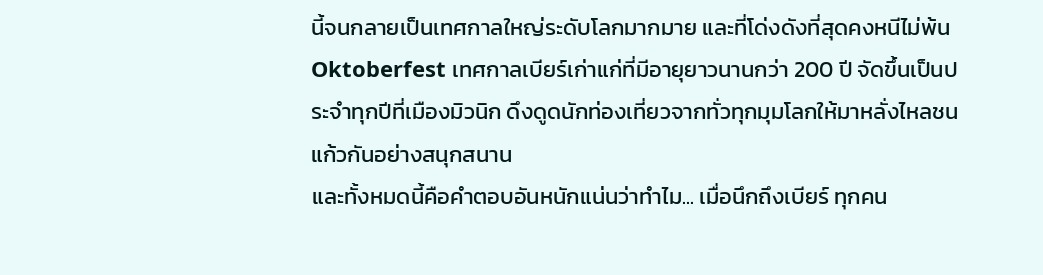นี้จนกลายเป็นเทศกาลใหญ่ระดับโลกมากมาย และที่โด่งดังที่สุดคงหนีไม่พ้น Oktoberfest เทศกาลเบียร์เก่าแก่ที่มีอายุยาวนานกว่า 200 ปี จัดขึ้นเป็นประจำทุกปีที่เมืองมิวนิก ดึงดูดนักท่องเที่ยวจากทั่วทุกมุมโลกให้มาหลั่งไหลชนแก้วกันอย่างสนุกสนาน
และทั้งหมดนี้คือคำตอบอันหนักแน่นว่าทำไม... เมื่อนึกถึงเบียร์ ทุกคน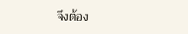จึงต้อง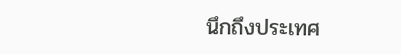นึกถึงประเทศ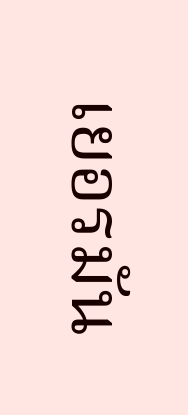เยอรมัน